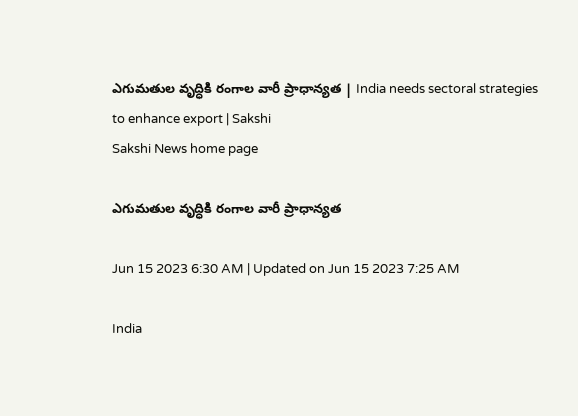ఎగుమతుల వృద్ధికి రంగాల వారీ ప్రాధాన్యత | India needs sectoral strategies to enhance export | Sakshi
Sakshi News home page

ఎగుమతుల వృద్ధికి రంగాల వారీ ప్రాధాన్యత

Jun 15 2023 6:30 AM | Updated on Jun 15 2023 7:25 AM

India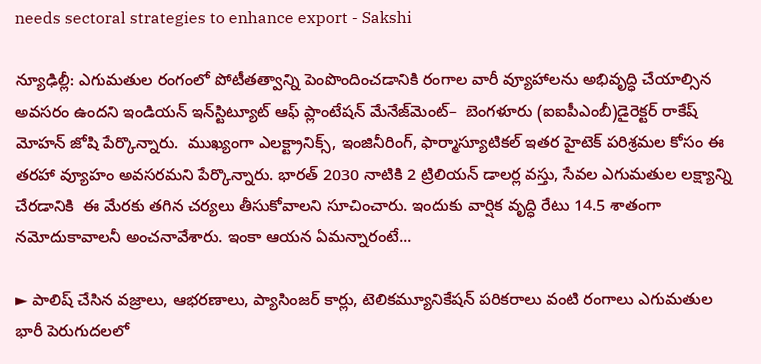needs sectoral strategies to enhance export - Sakshi

న్యూఢిల్లీ: ఎగుమతుల రంగంలో పోటీతత్వాన్ని పెంపొందించడానికి రంగాల వారీ వ్యూహాలను అభివృద్ధి చేయాల్సిన అవసరం ఉందని ఇండియన్‌ ఇన్‌స్టిట్యూట్‌ ఆఫ్‌ ప్లాంటేషన్‌ మేనేజ్‌మెంట్‌–  బెంగళూరు (ఐఐపీఎంబీ)డైరెక్టర్‌ రాకేష్‌ మోహన్‌ జోషి పేర్కొన్నారు.  ముఖ్యంగా ఎలక్ట్రానిక్స్, ఇంజినీరింగ్, ఫార్మాస్యూటికల్‌ ఇతర హైటెక్‌ పరిశ్రమల కోసం ఈ తరహా వ్యూహం అవసరమని పేర్కొన్నారు. భారత్‌ 2030 నాటికి 2 ట్రిలియన్‌ డాలర్ల వస్తు, సేవల ఎగుమతుల లక్ష్యాన్ని చేరడానికి  ఈ మేరకు తగిన చర్యలు తీసుకోవాలని సూచించారు. ఇందుకు వార్షిక వృద్ధి రేటు 14.5 శాతంగా నమోదుకావాలనీ అంచనావేశారు. ఇంకా ఆయన ఏమన్నారంటే...

► పాలిష్‌ చేసిన వజ్రాలు, ఆభరణాలు, ప్యాసింజర్‌ కార్లు, టెలికమ్యూనికేషన్‌ పరికరాలు వంటి రంగాలు ఎగుమతుల భారీ పెరుగుదలలో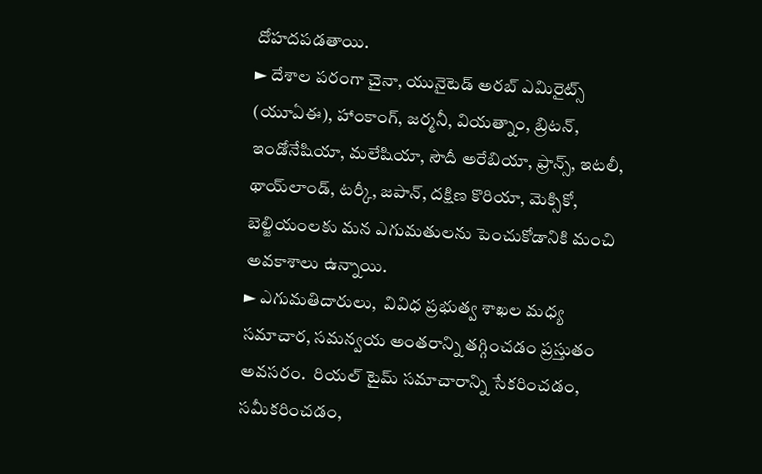దోహదపడతాయి.
► దేశాల పరంగా చైనా, యునైటెడ్‌ అరబ్‌ ఎమిరైట్స్‌ (యూఏఈ), హాంకాంగ్, జర్మనీ, వియత్నాం, బ్రిటన్, ఇండోనేషియా, మలేషియా, సౌదీ అరేబియా, ఫ్రాన్స్, ఇటలీ, థాయ్‌లాండ్, టర్కీ, జపాన్, దక్షిణ కొరియా, మెక్సికో,  బెల్జియంలకు మన ఎగుమతులను పెంచుకోడానికి మంచి అవకాశాలు ఉన్నాయి.
► ఎగుమతిదారులు,  వివిధ ప్రభుత్వ శాఖల మధ్య సమాచార, సమన్వయ అంతరాన్ని తగ్గించడం ప్రస్తుతం అవసరం.  రియల్‌ టైమ్‌ సమాచారాన్ని సేకరించడం, సమీకరించడం,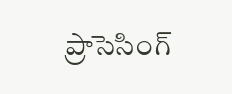ప్రాసెసింగ్‌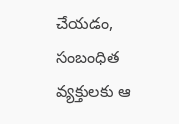చేయడం, సంబంధిత వ్యక్తులకు ఆ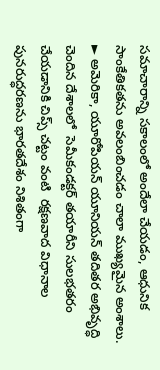సమాచారాన్ని సకాలంలో అందేలా చేయడం, ఆధునిక సాంకేతికతను అవలంబించడం చాలా ముఖ్యమైన అంశాలు.
► అమెరికా, యూరోపియన్‌ యూనియన్‌ తదితర అభివృద్ధి చెందిన దేశాలలో  సెమీకండక్టర్‌ తయారీని సులభతరం చేయడానికి చిప్స్‌ చట్టం వంటి  రక్షణవాద విధానాల పునరుద్ధరణను భారతదేశం నిశితంగా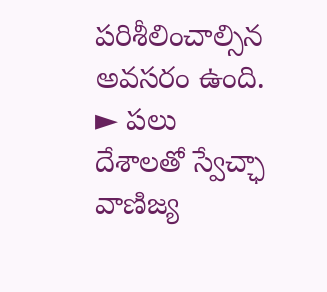పరిశీలించాల్సిన అవసరం ఉంది.
► పలు దేశాలతో స్వేచ్ఛా వాణిజ్య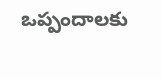ఒప్పందాలకు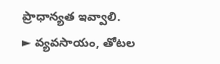ప్రాధాన్యత ఇవ్వాలి.
► వ్యవసాయం, తోటల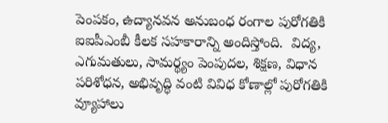పెంపకం, ఉద్యానవన అనుబంధ రంగాల పురోగతికి ఐఐపీఎంబీ కీలక సహకారాన్ని అందిస్తోంది.  విద్య, ఎగుమతులు, సామర్థ్యం పెంపుదల, శిక్షణ, విధాన పరిశోధన, అభివృద్ధి వంటి వివిధ కోణాల్లో పురోగతికి వ్యూహాలు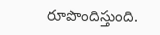రూపొందిస్తుంది.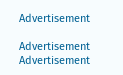Advertisement

Advertisement
Advertisement